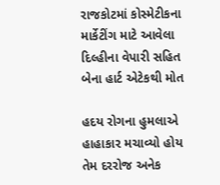રાજકોટમાં કોસ્મેટીકના માર્કેટીંગ માટે આવેલા દિલ્હીના વેપારી સહિત બેના હાર્ટ એટેકથી મોત

હદય રોગના હુમલાએ હાહાકાર મચાવ્યો હોય તેમ દરરોજ અનેક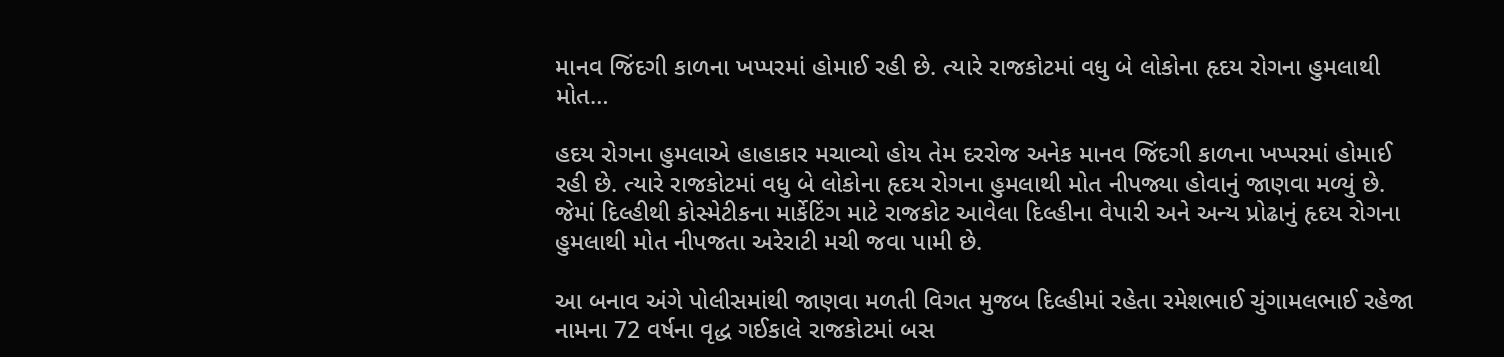માનવ જિંદગી કાળના ખપ્પરમાં હોમાઈ રહી છે. ત્યારે રાજકોટમાં વધુ બે લોકોના હૃદય રોગના હુમલાથી મોત…

હદય રોગના હુમલાએ હાહાકાર મચાવ્યો હોય તેમ દરરોજ અનેક માનવ જિંદગી કાળના ખપ્પરમાં હોમાઈ રહી છે. ત્યારે રાજકોટમાં વધુ બે લોકોના હૃદય રોગના હુમલાથી મોત નીપજ્યા હોવાનું જાણવા મળ્યું છે. જેમાં દિલ્હીથી કોસ્મેટીકના માર્કેટિંગ માટે રાજકોટ આવેલા દિલ્હીના વેપારી અને અન્ય પ્રોઢાનું હૃદય રોગના હુમલાથી મોત નીપજતા અરેરાટી મચી જવા પામી છે.

આ બનાવ અંગે પોલીસમાંથી જાણવા મળતી વિગત મુજબ દિલ્હીમાં રહેતા રમેશભાઈ ચુંગામલભાઈ રહેજા નામના 72 વર્ષના વૃદ્ધ ગઈકાલે રાજકોટમાં બસ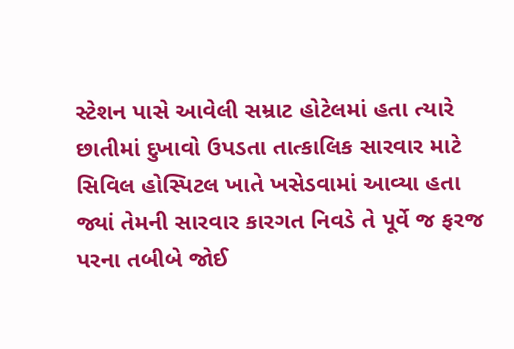સ્ટેશન પાસે આવેલી સમ્રાટ હોટેલમાં હતા ત્યારે છાતીમાં દુખાવો ઉપડતા તાત્કાલિક સારવાર માટે સિવિલ હોસ્પિટલ ખાતે ખસેડવામાં આવ્યા હતા જ્યાં તેમની સારવાર કારગત નિવડે તે પૂર્વે જ ફરજ પરના તબીબે જોઈ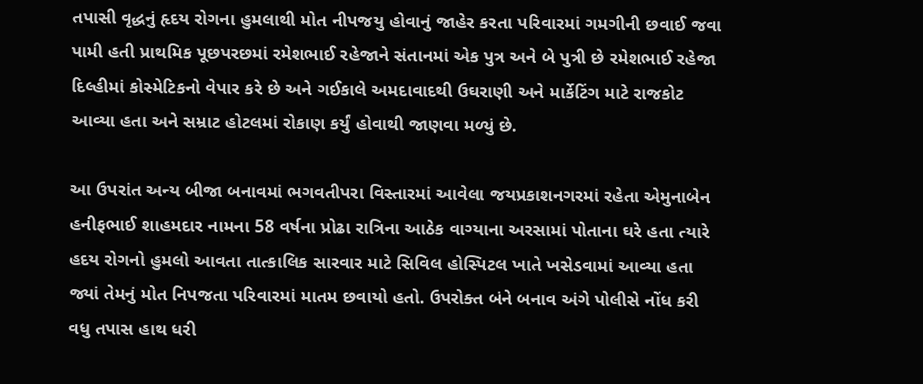તપાસી વૃદ્ધનું હૃદય રોગના હુમલાથી મોત નીપજયુ હોવાનું જાહેર કરતા પરિવારમાં ગમગીની છવાઈ જવા પામી હતી પ્રાથમિક પૂછપરછમાં રમેશભાઈ રહેજાને સંતાનમાં એક પુત્ર અને બે પુત્રી છે રમેશભાઈ રહેજા દિલ્હીમાં કોસ્મેટિકનો વેપાર કરે છે અને ગઈકાલે અમદાવાદથી ઉઘરાણી અને માર્કેટિંગ માટે રાજકોટ આવ્યા હતા અને સમ્રાટ હોટલમાં રોકાણ કર્યું હોવાથી જાણવા મળ્યું છે.

આ ઉપરાંત અન્ય બીજા બનાવમાં ભગવતીપરા વિસ્તારમાં આવેલા જયપ્રકાશનગરમાં રહેતા એમુનાબેન હનીફભાઈ શાહમદાર નામના 58 વર્ષના પ્રોઢા રાત્રિના આઠેક વાગ્યાના અરસામાં પોતાના ઘરે હતા ત્યારે હદય રોગનો હુમલો આવતા તાત્કાલિક સારવાર માટે સિવિલ હોસ્પિટલ ખાતે ખસેડવામાં આવ્યા હતા જ્યાં તેમનું મોત નિપજતા પરિવારમાં માતમ છવાયો હતો. ઉપરોક્ત બંને બનાવ અંગે પોલીસે નોંધ કરી વધુ તપાસ હાથ ધરી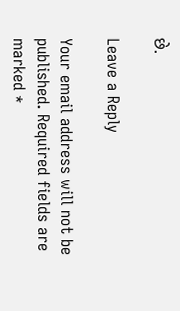છે.

Leave a Reply

Your email address will not be published. Required fields are marked *